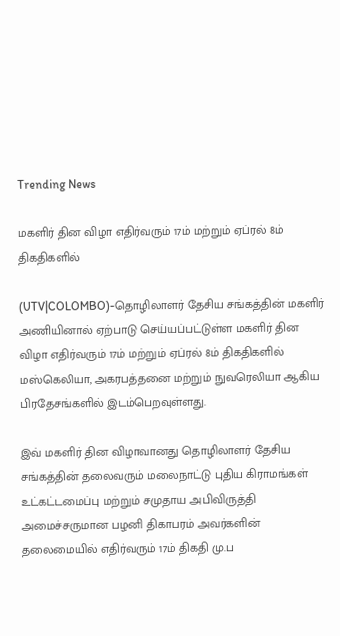Trending News

மகளிர் தின விழா எதிர்வரும் 17ம் மற்றும் ஏப்ரல் 8ம் திகதிகளில்

(UTV|COLOMBO)-தொழிலாளர் தேசிய சங்கத்தின் மகளிர் அணியினால் ஏற்பாடு செய்யப்பட்டுள்ள மகளிர் தின விழா எதிர்வரும் 17ம் மற்றும் ஏப்ரல் 8ம் திகதிகளில் மஸ்கெலியா, அகரபத்தனை மற்றும் நுவரெலியா ஆகிய பிரதேசங்களில் இடம்பெறவுள்ளது.

இவ் மகளிர் தின விழாவானது தொழிலாளர் தேசிய சங்கத்தின் தலைவரும் மலைநாட்டு புதிய கிராமங்கள் உட்கட்டமைப்பு மற்றும் சமுதாய அபிவிருத்தி அமைச்சருமான பழனி திகாபரம் அவர்களின் தலைமையில் எதிர்வரும் 17ம் திகதி மு.ப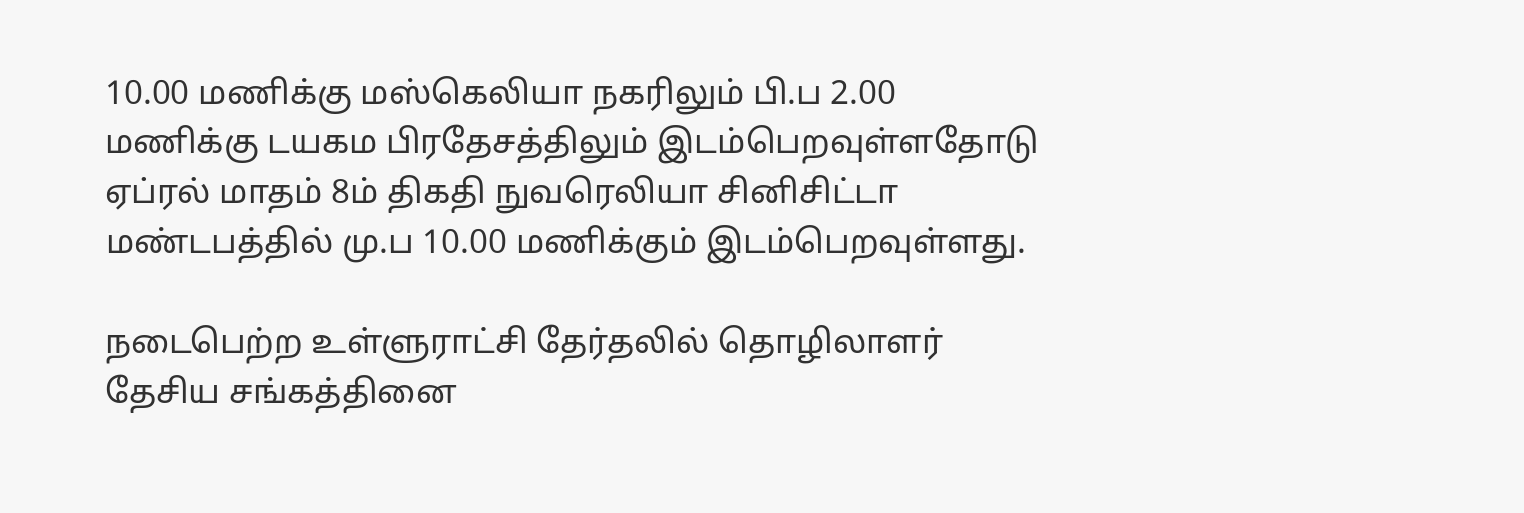10.00 மணிக்கு மஸ்கெலியா நகரிலும் பி.ப 2.00 மணிக்கு டயகம பிரதேசத்திலும் இடம்பெறவுள்ளதோடு ஏப்ரல் மாதம் 8ம் திகதி நுவரெலியா சினிசிட்டா மண்டபத்தில் மு.ப 10.00 மணிக்கும் இடம்பெறவுள்ளது.

நடைபெற்ற உள்ளுராட்சி தேர்தலில் தொழிலாளர் தேசிய சங்கத்தினை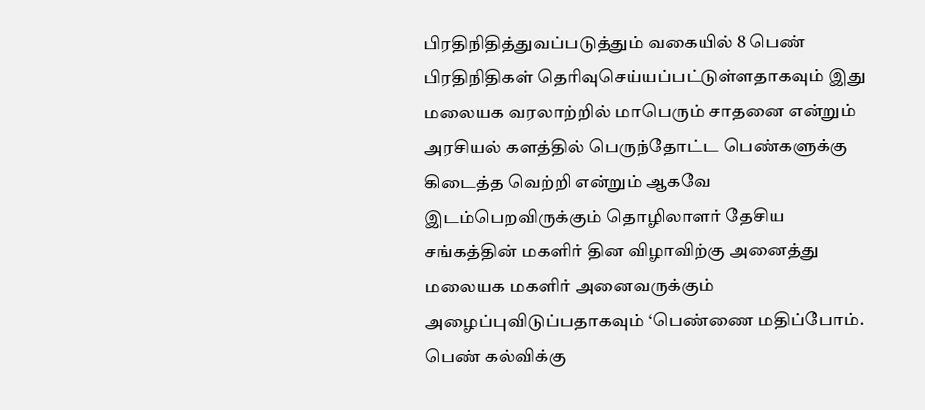பிரதிநிதித்துவப்படுத்தும் வகையில் 8 பெண் பிரதிநிதிகள் தெரிவுசெய்யப்பட்டுள்ளதாகவும் இது மலையக வரலாற்றில் மாபெரும் சாதனை என்றும் அரசியல் களத்தில் பெருந்தோட்ட பெண்களுக்கு கிடைத்த வெற்றி என்றும் ஆகவே இடம்பெறவிருக்கும் தொழிலாளர் தேசிய சங்கத்தின் மகளிர் தின விழாவிற்கு அனைத்து மலையக மகளிர் அனைவருக்கும் அழைப்புவிடுப்பதாகவும் ‘பெண்ணை மதிப்போம். பெண் கல்விக்கு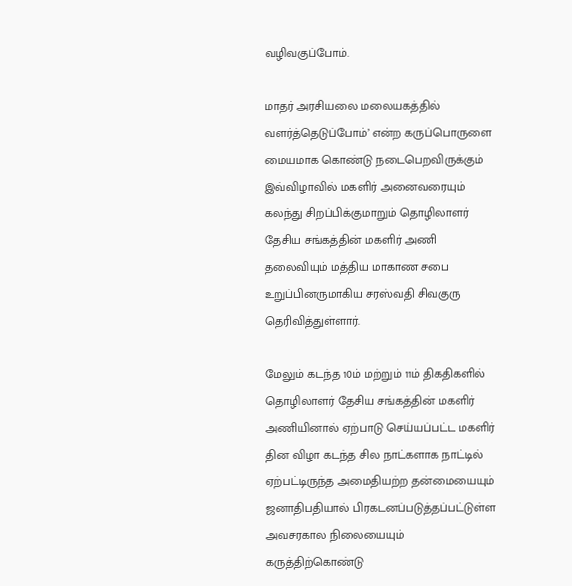வழிவகுப்போம்.

மாதர் அரசியலை மலையகத்தில் வளர்த்தெடுப்போம்’ என்ற கருப்பொருளை மையமாக கொண்டு நடைபெறவிருக்கும் இவ்விழாவில் மகளிர் அனைவரையும் கலந்து சிறப்பிக்குமாறும் தொழிலாளர் தேசிய சங்கத்தின் மகளிர் அணி தலைவியும் மத்திய மாகாண சபை உறுப்பினருமாகிய சரஸ்வதி சிவகுரு தெரிவித்துள்ளார்.

மேலும் கடந்த 10ம் மற்றும் 11ம் திகதிகளில் தொழிலாளர் தேசிய சங்கத்தின் மகளிர் அணியினால் ஏற்பாடு செய்யப்பட்ட மகளிர் தின விழா கடந்த சில நாட்களாக நாட்டில் ஏற்பட்டிருந்த அமைதியற்ற தன்மையையும் ஜனாதிபதியால் பிரகடனப்படுத்தப்பட்டுள்ள அவசரகால நிலையையும் கருத்திற்கொண்டு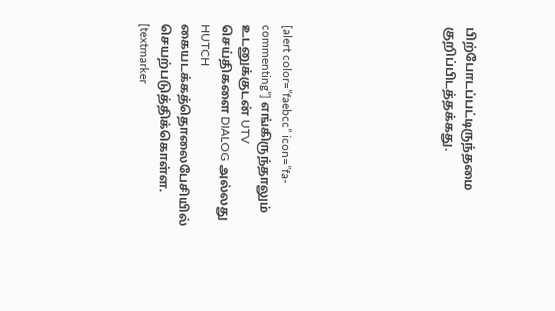பிற்போடப்பட்டிருந்தமை குறிப்பிடத்தக்கது.







[alert color=”faebcc” icon=”fa-commenting”] எங்கிருந்தாலும் உடனுக்குடன் UTV செய்திகளை DIALOG அல்லது HUTCH கையடக்கத்தொலைபேசியில் செயற்படுத்திக்கொள்ள. [textmarker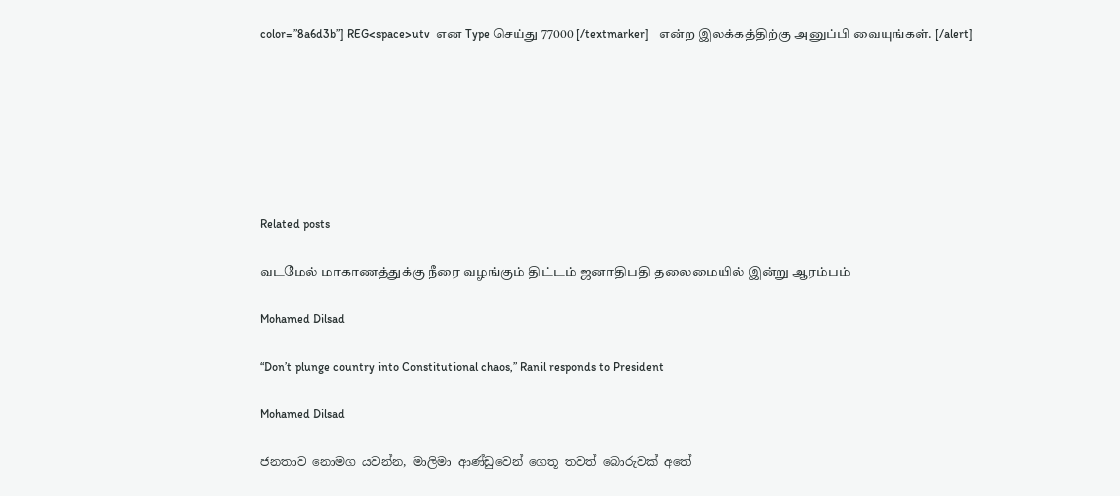color=”8a6d3b”] REG<space>utv  என Type செய்து 77000 [/textmarker]   என்ற இலக்கத்திற்கு அனுப்பி வையுங்கள். [/alert]







Related posts

வடமேல் மாகாணத்துக்கு நீரை வழங்கும் திட்டம் ஜனாதிபதி தலைமையில் இன்று ஆரம்பம்

Mohamed Dilsad

“Don’t plunge country into Constitutional chaos,” Ranil responds to President

Mohamed Dilsad

ජනතාව නොමග යවන්න, මාලිමා ආණ්ඩුවෙන් ගෙතූ තවත් බොරුවක් අතේ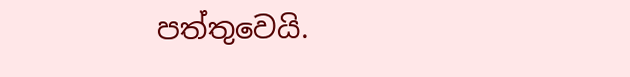පත්තුවෙයි.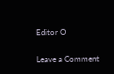Editor O

Leave a Comment